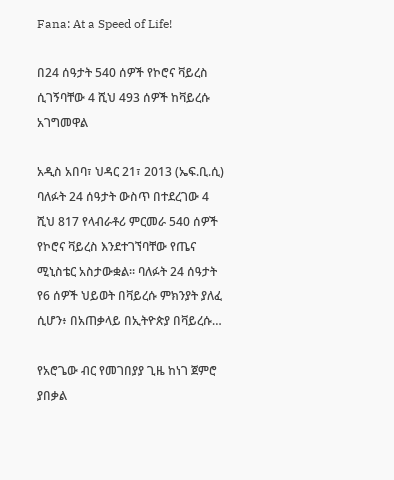Fana: At a Speed of Life!

በ24 ሰዓታት 540 ሰዎች የኮሮና ቫይረስ ሲገኝባቸው 4 ሺህ 493 ሰዎች ከቫይረሱ አገግመዋል

አዲስ አበባ፣ ህዳር 21፣ 2013 (ኤፍ.ቢ.ሲ) ባለፉት 24 ሰዓታት ውስጥ በተደረገው 4 ሺህ 817 የላብራቶሪ ምርመራ 540 ሰዎች የኮሮና ቫይረስ እንደተገኘባቸው የጤና ሚኒስቴር አስታውቋል። ባለፉት 24 ሰዓታት የ6 ሰዎች ህይወት በቫይረሱ ምክንያት ያለፈ ሲሆን፥ በአጠቃላይ በኢትዮጵያ በቫይረሱ…

የአሮጌው ብር የመገበያያ ጊዜ ከነገ ጀምሮ ያበቃል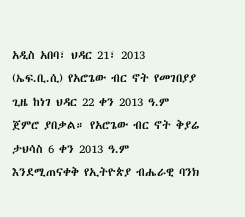አዲስ አበባ፣ ህዳር 21፣ 2013 (ኤፍ.ቢ.ሲ) የአሮጌው ብር ኖት የመገበያያ ጊዜ ከነገ ህዳር 22 ቀን 2013 ዓ.ም ጀምሮ ያበቃል። የአሮጌው ብር ኖት ቅያሬ ታህሳስ 6 ቀን 2013 ዓ.ም እንደሚጠናቀቅ የኢትዮጵያ ብሔራዊ ባንክ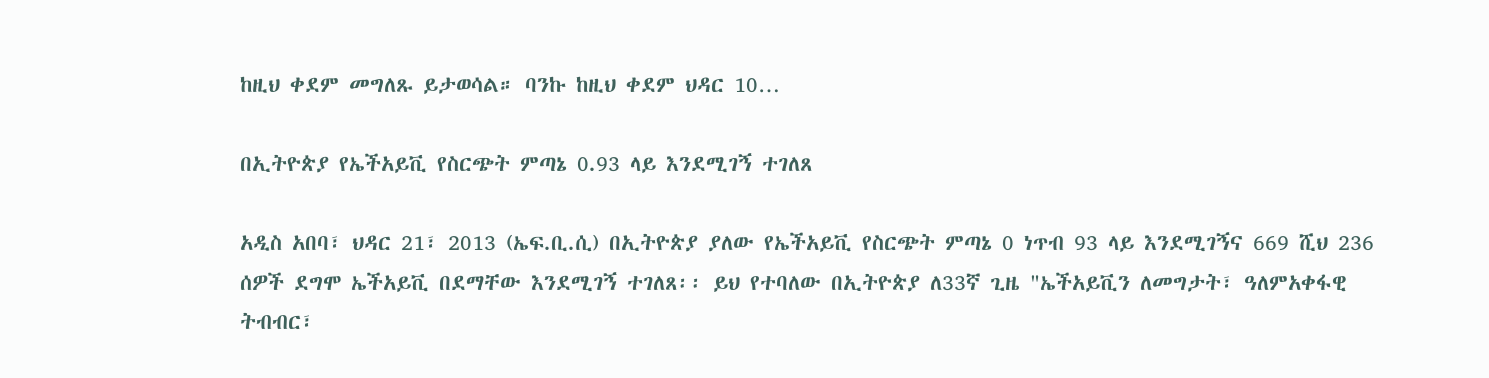ከዚህ ቀደም መግለጹ ይታወሳል። ባንኩ ከዚህ ቀደም ህዳር 10…

በኢትዮጵያ የኤችአይቪ የስርጭት ምጣኔ 0.93 ላይ እንደሚገኝ ተገለጸ

አዲስ አበባ፣ ህዳር 21፣ 2013 (ኤፍ.ቢ.ሲ) በኢትዮጵያ ያለው የኤችአይቪ የስርጭት ምጣኔ 0 ነጥብ 93 ላይ እንደሚገኝና 669 ሺህ 236 ሰዎች ደግሞ ኤችአይቪ በደማቸው እንደሚገኝ ተገለጸ፡፡ ይህ የተባለው በኢትዮጵያ ለ33ኛ ጊዜ "ኤችአይቪን ለመግታት፣ ዓለምአቀፋዊ ትብብር፣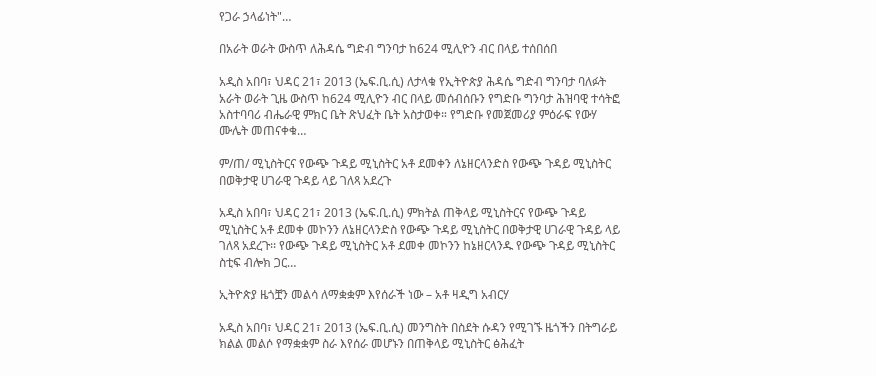የጋራ ኃላፊነት"…

በአራት ወራት ውስጥ ለሕዳሴ ግድብ ግንባታ ከ624 ሚሊዮን ብር በላይ ተሰበሰበ

አዲስ አበባ፣ ህዳር 21፣ 2013 (ኤፍ.ቢ.ሲ) ለታላቁ የኢትዮጵያ ሕዳሴ ግድብ ግንባታ ባለፉት አራት ወራት ጊዜ ውስጥ ከ624 ሚሊዮን ብር በላይ መሰብሰቡን የግድቡ ግንባታ ሕዝባዊ ተሳትፎ አስተባባሪ ብሔራዊ ምክር ቤት ጽህፈት ቤት አስታወቀ። የግድቡ የመጀመሪያ ምዕራፍ የውሃ ሙሌት መጠናቀቁ…

ም/ጠ/ ሚኒስትርና የውጭ ጉዳይ ሚኒስትር አቶ ደመቀን ለኔዘርላንድስ የውጭ ጉዳይ ሚኒስትር በወቅታዊ ሀገራዊ ጉዳይ ላይ ገለጻ አደረጉ

አዲስ አበባ፣ ህዳር 21፣ 2013 (ኤፍ.ቢ.ሲ) ምክትል ጠቅላይ ሚኒስትርና የውጭ ጉዳይ ሚኒስትር አቶ ደመቀ መኮንን ለኔዘርላንድስ የውጭ ጉዳይ ሚኒስትር በወቅታዊ ሀገራዊ ጉዳይ ላይ ገለጻ አደረጉ፡፡ የውጭ ጉዳይ ሚኒስትር አቶ ደመቀ መኮንን ከኔዘርላንዱ የውጭ ጉዳይ ሚኒስትር ስቲፍ ብሎክ ጋር…

ኢትዮጵያ ዜጎቿን መልሳ ለማቋቋም እየሰራች ነው – አቶ ዛዲግ አብርሃ

አዲስ አበባ፣ ህዳር 21፣ 2013 (ኤፍ.ቢ.ሲ) መንግስት በስደት ሱዳን የሚገኙ ዜጎችን በትግራይ ክልል መልሶ የማቋቋም ስራ እየሰራ መሆኑን በጠቅላይ ሚኒስትር ፅሕፈት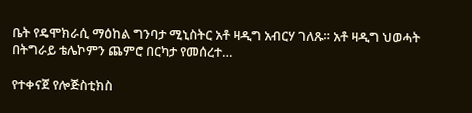ቤት የዴሞክራሲ ማዕከል ግንባታ ሚኒስትር አቶ ዛዲግ አብርሃ ገለጹ። አቶ ዛዲግ ህወሓት በትግራይ ቴሌኮምን ጨምሮ በርካታ የመሰረተ…

የተቀናጀ የሎጅስቲክስ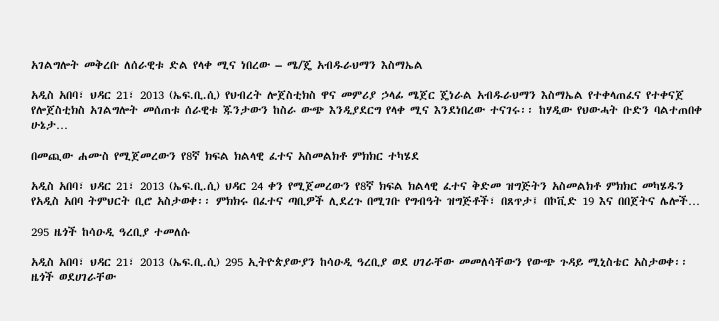አገልግሎት መቅረቡ ለሰራዊቱ ድል የላቀ ሚና ነበረው – ሜ/ጄ አብዱራህማን እስማኤል

አዲስ አበባ፣ ህዳር 21፣ 2013 (ኤፍ.ቢ.ሲ) የህብረት ሎጀስቲክስ ዋና መምሪያ ኃላፊ ሜጀር ጄነራል አብዱራህማን እስማኤል የተቀላጠፈና የተቀናጀ የሎጀስቲክስ አገልግሎት መሰጠቱ ሰራዊቱ ጁንታውን ከስራ ውጭ እንዲያደርግ የላቀ ሚና እንደነበረው ተናገሩ፡፡ ከሃዲው የህውሓት ቡድን ባልተጠበቀ ሁኔታ…

በመጪው ሐሙስ የሚጀመረውን የ8ኛ ክፍል ክልላዊ ፈተና አስመልክቶ ምክክር ተካሄደ

አዲስ አበባ፣ ህዳር 21፣ 2013 (ኤፍ.ቢ.ሲ) ህዳር 24 ቀን የሚጀመረውን የ8ኛ ክፍል ክልላዊ ፈተና ቅድመ ዝግጅትን አስመልክቶ ምክክር መካሄዱን የአዲስ አበባ ትምህርት ቢሮ አስታወቀ፡፡ ምክክሩ በፈተና ጣቢዎች ሊደረጉ በሚገቡ የግብዓት ዝግጅቶች፣ በጸጥታ፤ በኮቪድ 19 እና በበጀትና ሌሎች…

295 ዜጎች ከሳዑዲ ዓረቢያ ተመለሱ

አዲስ አበባ፣ ህዳር 21፣ 2013 (ኤፍ.ቢ.ሲ) 295 ኢትዮጵያውያን ከሳዑዲ ዓረቢያ ወደ ሀገራቸው መመለሳቸውን የውጭ ጉዳይ ሚኒስቴር አስታወቀ፡፡ ዜጎች ወደሀገራቸው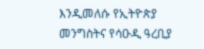እንዲመለሱ የኢትዮጵያ መንግስትና የሳዑዲ ዓረቢያ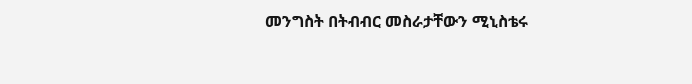መንግስት በትብብር መስራታቸውን ሚኒስቴሩ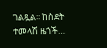ገልጿል፡፡ ከስደት ተመላሽ ዜጎች…